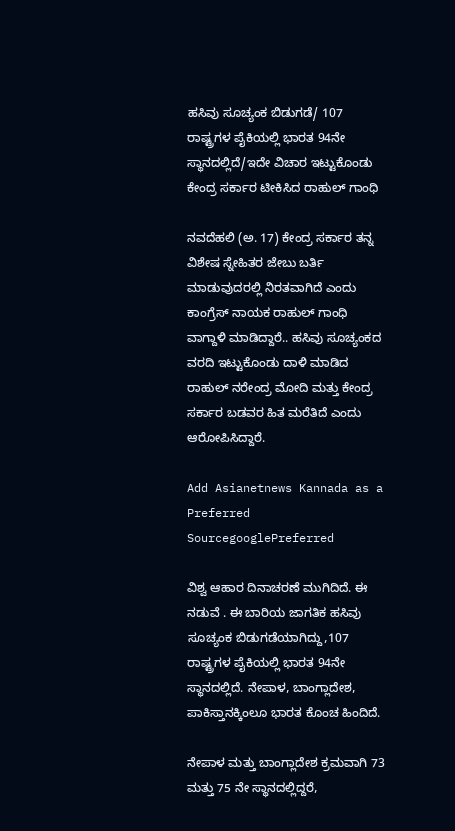ಹಸಿವು ಸೂಚ್ಯಂಕ ಬಿಡುಗಡೆ/ 107 ರಾಷ್ಟ್ರಗಳ ಪೈಕಿಯಲ್ಲಿ ಭಾರತ 94ನೇ ಸ್ಥಾನದಲ್ಲಿದೆ/ಇದೇ ವಿಚಾರ ಇಟ್ಟುಕೊಂಡು ಕೇಂದ್ರ ಸರ್ಕಾರ ಟೀಕಿಸಿದ ರಾಹುಲ್ ಗಾಂಧಿ

ನವದೆಹಲಿ (ಅ. 17) ಕೇಂದ್ರ ಸರ್ಕಾರ ತನ್ನ ವಿಶೇಷ ಸ್ನೇಹಿತರ ಜೇಬು ಬರ್ತಿ ಮಾಡುವುದರಲ್ಲಿ ನಿರತವಾಗಿದೆ ಎಂದು ಕಾಂಗ್ರೆಸ್ ನಾಯಕ ರಾಹುಲ್ ಗಾಂಧಿ ವಾಗ್ದಾಳಿ ಮಾಡಿದ್ದಾರೆ.. ಹಸಿವು ಸೂಚ್ಯಂಕದ ವರದಿ ಇಟ್ಟುಕೊಂಡು ದಾಳಿ ಮಾಡಿದ ರಾಹುಲ್ ನರೇಂದ್ರ ಮೋದಿ ಮತ್ತು ಕೇಂದ್ರ ಸರ್ಕಾರ ಬಡವರ ಹಿತ ಮರೆತಿದೆ ಎಂದು ಆರೋಪಿಸಿದ್ದಾರೆ.

Add Asianetnews Kannada as a Preferred SourcegooglePreferred

ವಿಶ್ವ ಆಹಾರ ದಿನಾಚರಣೆ ಮುಗಿದಿದೆ. ಈ ನಡುವೆ . ಈ ಬಾರಿಯ ಜಾಗತಿಕ ಹಸಿವು ಸೂಚ್ಯಂಕ ಬಿಡುಗಡೆಯಾಗಿದ್ದು,107 ರಾಷ್ಟ್ರಗಳ ಪೈಕಿಯಲ್ಲಿ ಭಾರತ 94ನೇ ಸ್ಥಾನದಲ್ಲಿದೆ. ನೇಪಾಳ, ಬಾಂಗ್ಲಾದೇಶ, ಪಾಕಿಸ್ತಾನಕ್ಕಿಂಲೂ ಭಾರತ ಕೊಂಚ ಹಿಂದಿದೆ.

ನೇಪಾಳ ಮತ್ತು ಬಾಂಗ್ಲಾದೇಶ ಕ್ರಮವಾಗಿ 73 ಮತ್ತು 75 ನೇ ಸ್ಥಾನದಲ್ಲಿದ್ದರೆ,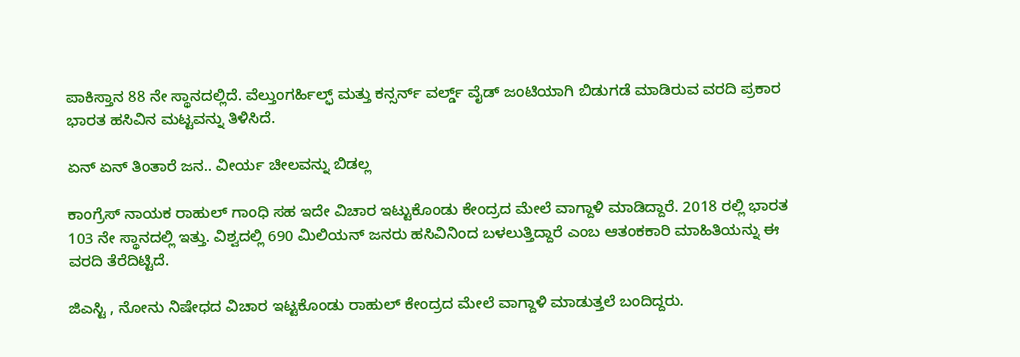ಪಾಕಿಸ್ತಾನ 88 ನೇ ಸ್ಥಾನದಲ್ಲಿದೆ. ವೆಲ್ತುಂಗರ್ಹಿಲ್ಫ್ ಮತ್ತು ಕನ್ಸರ್ನ್ ವರ್ಲ್ಡ್ ವೈಡ್ ಜಂಟಿಯಾಗಿ ಬಿಡುಗಡೆ ಮಾಡಿರುವ ವರದಿ ಪ್ರಕಾರ ಭಾರತ ಹಸಿವಿನ ಮಟ್ಟವನ್ನು ತಿಳಿಸಿದೆ.

ಏನ್ ಏನ್ ತಿಂತಾರೆ ಜನ.. ವೀರ್ಯ ಚೀಲವನ್ನು ಬಿಡಲ್ಲ

ಕಾಂಗ್ರೆಸ್ ನಾಯಕ ರಾಹುಲ್ ಗಾಂಧಿ ಸಹ ಇದೇ ವಿಚಾರ ಇಟ್ಟುಕೊಂಡು ಕೇಂದ್ರದ ಮೇಲೆ ವಾಗ್ದಾಳಿ ಮಾಡಿದ್ದಾರೆ. 2018 ರಲ್ಲಿ ಭಾರತ 103 ನೇ ಸ್ಥಾನದಲ್ಲಿ ಇತ್ತು. ವಿಶ್ವದಲ್ಲಿ 690 ಮಿಲಿಯನ್ ಜನರು ಹಸಿವಿನಿಂದ ಬಳಲುತ್ತಿದ್ದಾರೆ ಎಂಬ ಆತಂಕಕಾರಿ ಮಾಹಿತಿಯನ್ನು ಈ ವರದಿ ತೆರೆದಿಟ್ಟಿದೆ.

ಜಿಎಸ್ಟಿ , ನೋನು ನಿಷೇಧದ ವಿಚಾರ ಇಟ್ಟಕೊಂಡು ರಾಹುಲ್ ಕೇಂದ್ರದ ಮೇಲೆ ವಾಗ್ದಾಳಿ ಮಾಡುತ್ತಲೆ ಬಂದಿದ್ದರು.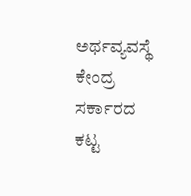ಅರ್ಥವ್ಯವಸ್ಥೆ ಕೇಂದ್ರ ಸರ್ಕಾರದ ಕಟ್ಟ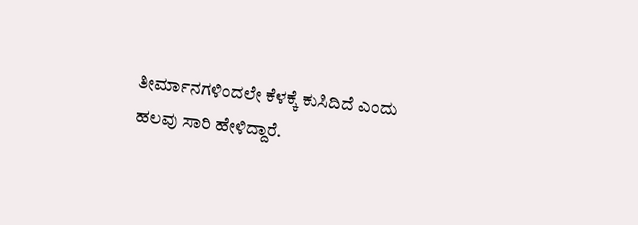ತೀರ್ಮಾನಗಳಿಂದಲೇ ಕೆಳಕ್ಕೆ ಕುಸಿದಿದೆ ಎಂದು ಹಲವು ಸಾರಿ ಹೇಳಿದ್ದಾರೆ.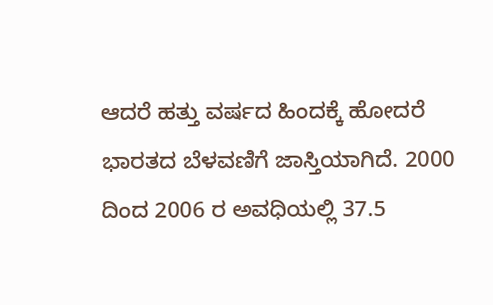ಆದರೆ ಹತ್ತು ವರ್ಷದ ಹಿಂದಕ್ಕೆ ಹೋದರೆ ಭಾರತದ ಬೆಳವಣಿಗೆ ಜಾಸ್ತಿಯಾಗಿದೆ. 2000 ದಿಂದ 2006 ರ ಅವಧಿಯಲ್ಲಿ 37.5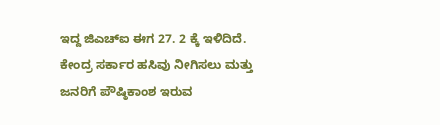ಇದ್ದ ಜಿಎಚ್‌ಐ ಈಗ 27. 2 ಕ್ಕೆ ಇಳಿದಿದೆ. ಕೇಂದ್ರ ಸರ್ಕಾರ ಹಸಿವು ನೀಗಿಸಲು ಮತ್ತು ಜನರಿಗೆ ಪೌಷ್ಠಿಕಾಂಶ ಇರುವ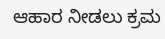ಆಹಾರ ನೀಡಲು ಕ್ರಮ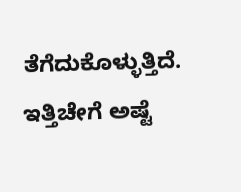ತೆಗೆದುಕೊಳ್ಳುತ್ತಿದೆ. ಇತ್ತಿಚೇಗೆ ಅಷ್ಟೆ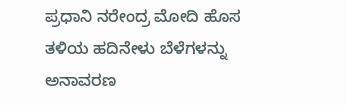ಪ್ರಧಾನಿ ನರೇಂದ್ರ ಮೋದಿ ಹೊಸ ತಳಿಯ ಹದಿನೇಳು ಬೆಳೆಗಳನ್ನು ಅನಾವರಣ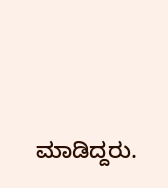ಮಾಡಿದ್ದರು.